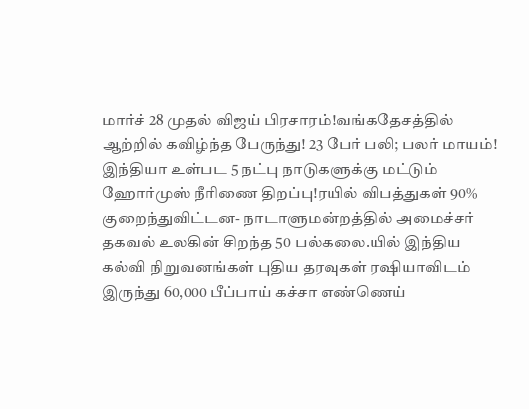மார்ச் 28 முதல் விஜய் பிரசாரம்!வங்கதேசத்தில் ஆற்றில் கவிழ்ந்த பேருந்து! 23 பேர் பலி; பலர் மாயம்! இந்தியா உள்பட 5 நட்பு நாடுகளுக்கு மட்டும் ஹோர்முஸ் நீரிணை திறப்பு!ரயில் விபத்துகள் 90% குறைந்துவிட்டன- நாடாளுமன்றத்தில் அமைச்சர் தகவல் உலகின் சிறந்த 50 பல்கலை.யில் இந்திய கல்வி நிறுவனங்கள் புதிய தரவுகள் ரஷியாவிடம் இருந்து 60,000 பீப்பாய் கச்சா எண்ணெய்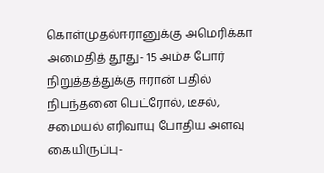கொள்முதல்ஈரானுக்கு அமெரிக்கா அமைதித் தூது- 15 அம்ச போர் நிறுத்தத்துக்கு ஈரான் பதில் நிபந்தனை பெட்ரோல், டீசல், சமையல் எரிவாயு போதிய அளவு கையிருப்பு-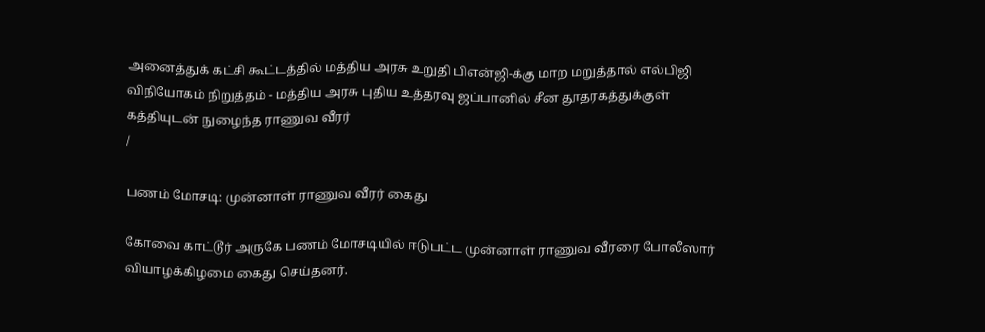அனைத்துக் கட்சி கூட்டத்தில் மத்திய அரசு உறுதி பிஎன்ஜி-க்கு மாற மறுத்தால் எல்பிஜி விநியோகம் நிறுத்தம் - மத்திய அரசு புதிய உத்தரவு ஜப்பானில் சீன தூதரகத்துக்குள் கத்தியுடன் நுழைந்த ராணுவ வீரர்
/

பணம் மோசடி: முன்னாள் ராணுவ வீரர் கைது

கோவை காட்டூர் அருகே பணம் மோசடியில் ஈடுபட்ட முன்னாள் ராணுவ வீரரை போலீஸார் வியாழக்கிழமை கைது செய்தனர்.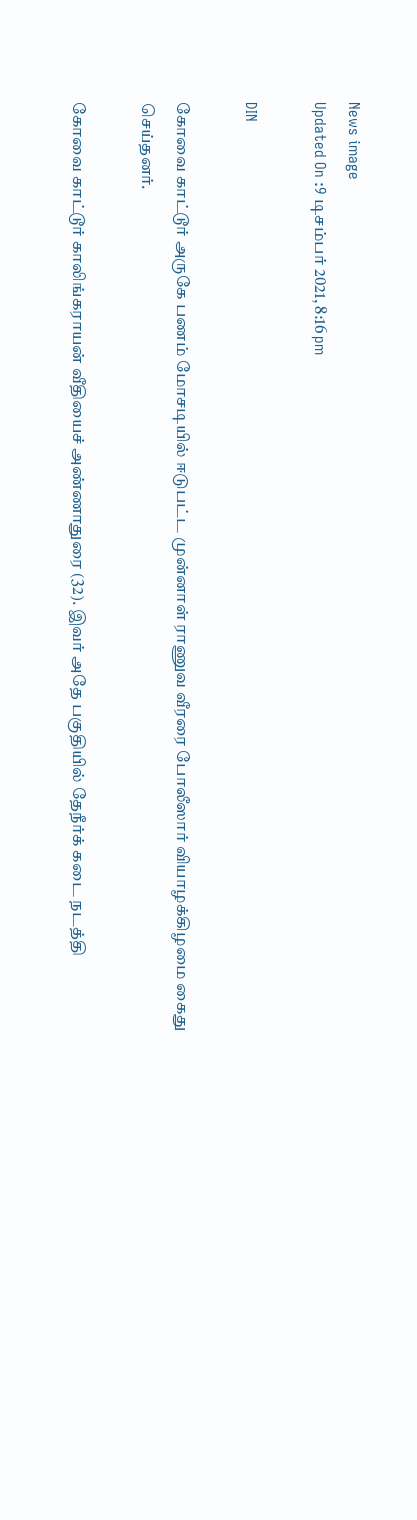News image
Updated On :9 டிசம்பர் 2021, 8:16 pm

DIN

கோவை காட்டூர் அருகே பணம் மோசடியில் ஈடுபட்ட முன்னாள் ராணுவ வீரரை போலீஸார் வியாழக்கிழமை கைது செய்தனர்.

கோவை காட்டூர் காலிங்கராயன் வீதியைச் அண்ணாதுரை (32). இவர் அதே பகுதியில் தேநீர்க் கடை நடத்தி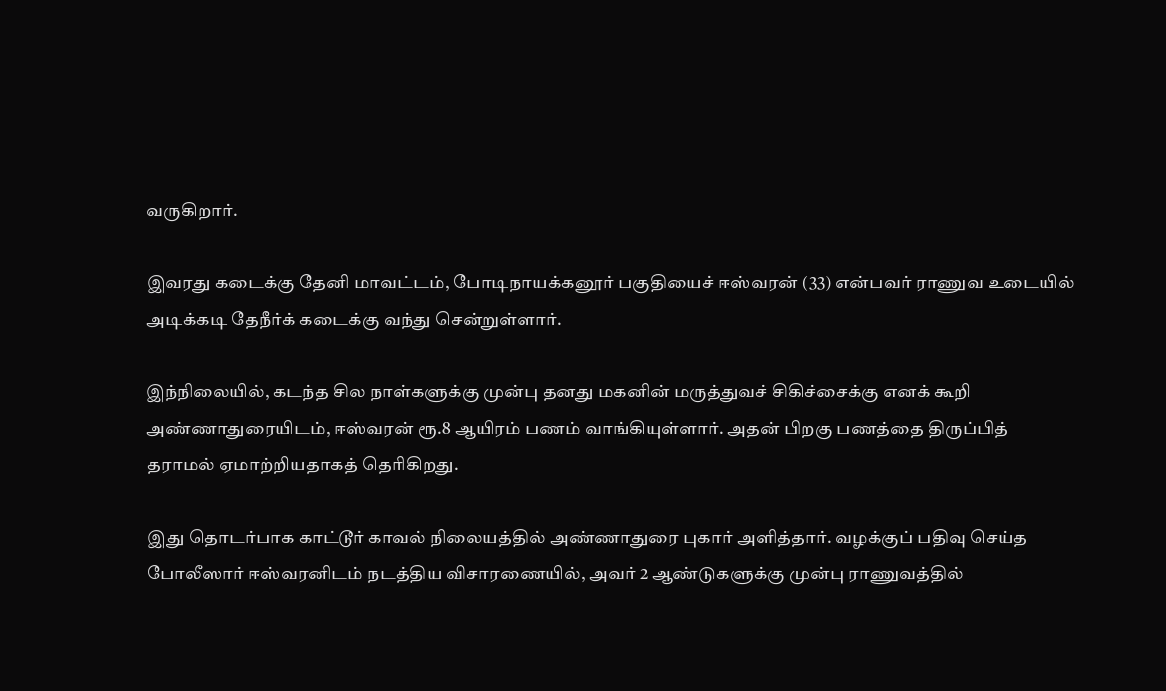வருகிறார்.

இவரது கடைக்கு தேனி மாவட்டம், போடிநாயக்கனூர் பகுதியைச் ஈஸ்வரன் (33) என்பவர் ராணுவ உடையில் அடிக்கடி தேநீர்க் கடைக்கு வந்து சென்றுள்ளார்.

இந்நிலையில், கடந்த சில நாள்களுக்கு முன்பு தனது மகனின் மருத்துவச் சிகிச்சைக்கு எனக் கூறி அண்ணாதுரையிடம், ஈஸ்வரன் ரூ.8 ஆயிரம் பணம் வாங்கியுள்ளார். அதன் பிறகு பணத்தை திருப்பித் தராமல் ஏமாற்றியதாகத் தெரிகிறது.

இது தொடர்பாக காட்டூர் காவல் நிலையத்தில் அண்ணாதுரை புகார் அளித்தார். வழக்குப் பதிவு செய்த போலீஸார் ஈஸ்வரனிடம் நடத்திய விசாரணையில், அவர் 2 ஆண்டுகளுக்கு முன்பு ராணுவத்தில்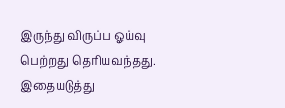இருந்து விருப்ப ஓய்வு பெற்றது தெரியவந்தது. இதையடுத்து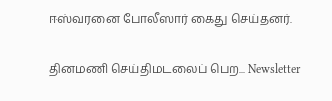ஈஸ்வரனை போலீஸார் கைது செய்தனர்.

தினமணி செய்திமடலைப் பெற... Newsletter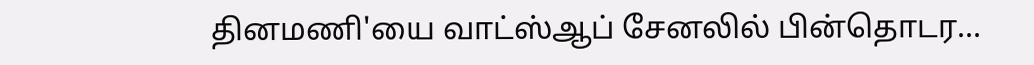தினமணி'யை வாட்ஸ்ஆப் சேனலில் பின்தொடர...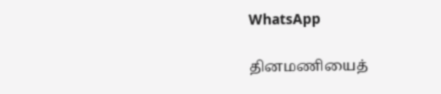WhatsApp

தினமணியைத்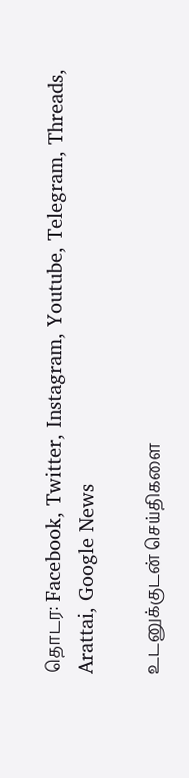தொடர: Facebook, Twitter, Instagram, Youtube, Telegram, Threads, Arattai, Google News

உடனுக்குடன் செய்திகளை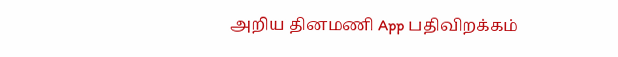அறிய தினமணி App பதிவிறக்கம்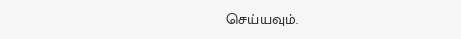செய்யவும்.